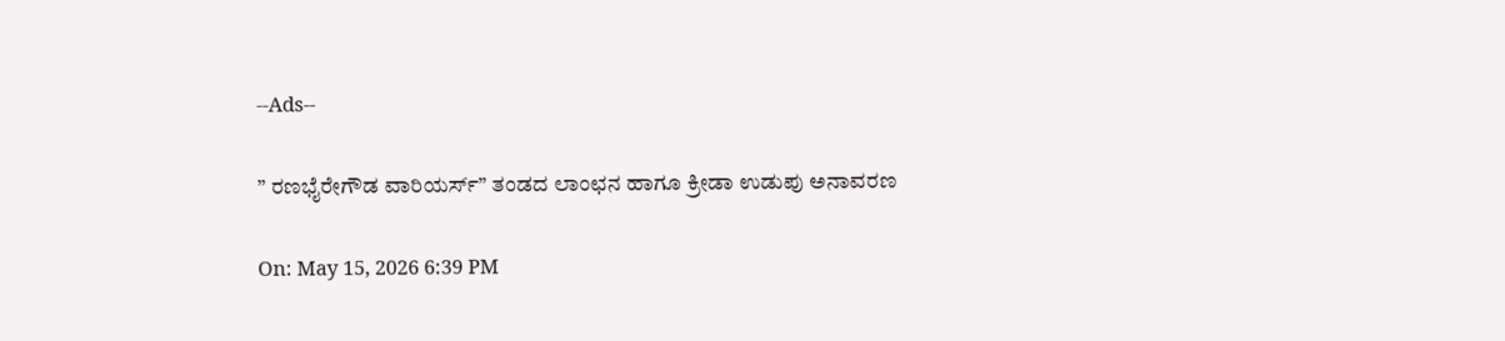--Ads--

” ರಣಭೈರೇಗೌಡ ವಾರಿಯರ್ಸ್” ತಂಡದ ಲಾಂಛನ ಹಾಗೂ ಕ್ರೀಡಾ ಉಡುಪು ಅನಾವರಣ

On: May 15, 2026 6:39 PM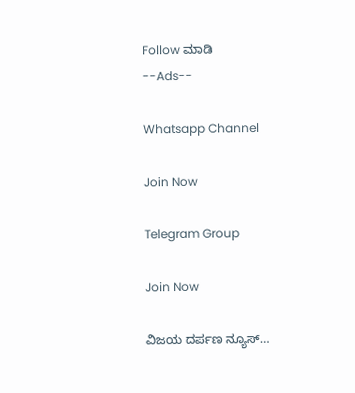Follow ಮಾಡಿ
--Ads--

Whatsapp Channel

Join Now

Telegram Group

Join Now

ವಿಜಯ ದರ್ಪಣ ನ್ಯೂಸ್…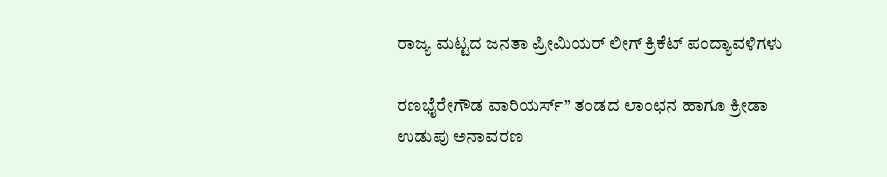ರಾಜ್ಯ ಮಟ್ಟದ ಜನತಾ ಪ್ರೀಮಿಯರ್ ಲೀಗ್ ಕ್ರಿಕೆಟ್ ಪಂದ್ಯಾವಳಿಗಳು

ರಣಭೈರೇಗೌಡ ವಾರಿಯರ್ಸ್” ತಂಡದ ಲಾಂಛನ ಹಾಗೂ ಕ್ರೀಡಾ ಉಡುಪು ಅನಾವರಣ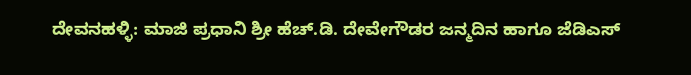ದೇವನಹಳ್ಳಿ: ಮಾಜಿ ಪ್ರಧಾನಿ ಶ್ರೀ ಹೆಚ್.ಡಿ. ದೇವೇಗೌಡರ ಜನ್ಮದಿನ ಹಾಗೂ ಜೆಡಿಎಸ್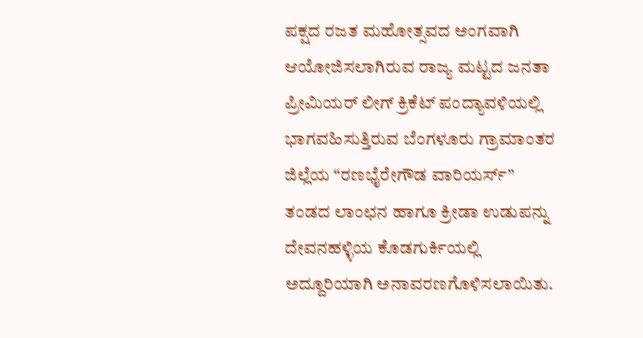ಪಕ್ಷದ ರಜತ ಮಹೋತ್ಸವದ ಅಂಗವಾಗಿ ಆಯೋಜಿಸಲಾಗಿರುವ ರಾಜ್ಯ ಮಟ್ಟದ ಜನತಾ ಪ್ರೀಮಿಯರ್ ಲೀಗ್ ಕ್ರಿಕೆಟ್ ಪಂದ್ಯಾವಳಿಯಲ್ಲಿ ಭಾಗವಹಿಸುತ್ತಿರುವ ಬೆಂಗಳೂರು ಗ್ರಾಮಾಂತರ ಜಿಲ್ಲೆಯ “ರಣಭೈರೇಗೌಡ ವಾರಿಯರ್ಸ್” ತಂಡದ ಲಾಂಛನ ಹಾಗೂ ಕ್ರೀಡಾ ಉಡುಪನ್ನು ದೇವನಹಳ್ಳಿಯ ಕೊಡಗುರ್ಕಿಯಲ್ಲಿ
ಅದ್ದೂರಿಯಾಗಿ ಅನಾವರಣಗೊಳಿಸಲಾಯಿತು.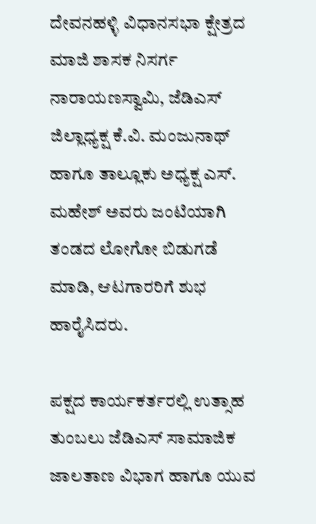ದೇವನಹಳ್ಳಿ ವಿಧಾನಸಭಾ ಕ್ಷೇತ್ರದ ಮಾಜಿ ಶಾಸಕ ನಿಸರ್ಗ ನಾರಾಯಣಸ್ವಾಮಿ, ಜೆಡಿಎಸ್‌ ಜಿಲ್ಲಾಧ್ಯಕ್ಷ ಕೆ.ವಿ. ಮಂಜುನಾಥ್ ಹಾಗೂ ತಾಲ್ಲೂಕು ಅಧ್ಯಕ್ಷ ಎಸ್. ಮಹೇಶ್ ಅವರು ಜಂಟಿಯಾಗಿ ತಂಡದ ಲೋಗೋ ಬಿಡುಗಡೆ ಮಾಡಿ, ಆಟಗಾರರಿಗೆ ಶುಭ ಹಾರೈಸಿದರು.

ಪಕ್ಷದ ಕಾರ್ಯಕರ್ತರಲ್ಲಿ ಉತ್ಸಾಹ ತುಂಬಲು ಜೆಡಿಎಸ್‌ ಸಾಮಾಜಿಕ ಜಾಲತಾಣ ವಿಭಾಗ ಹಾಗೂ ಯುವ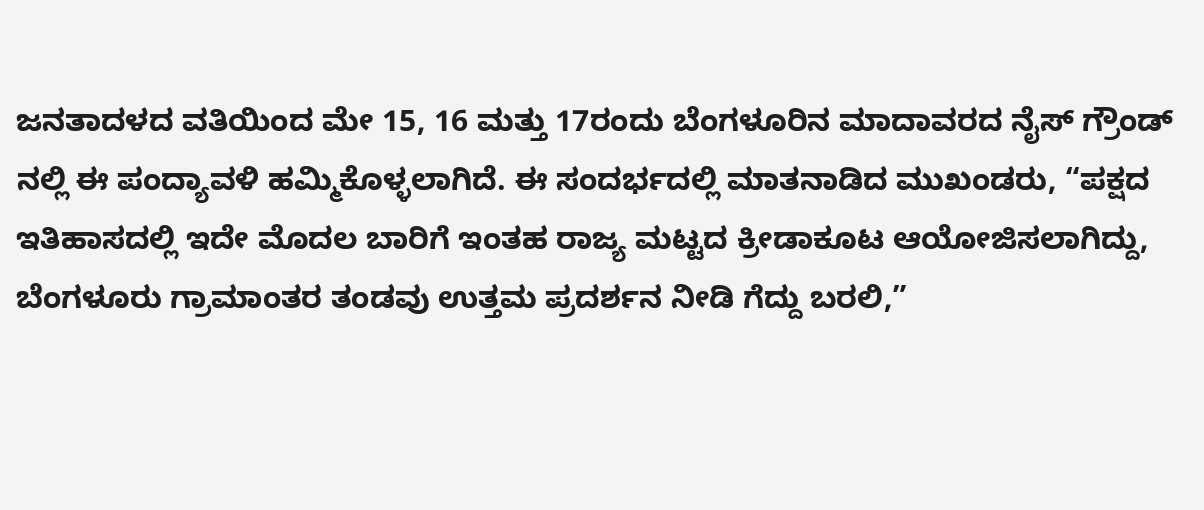ಜನತಾದಳದ ವತಿಯಿಂದ ಮೇ 15, 16 ಮತ್ತು 17ರಂದು ಬೆಂಗಳೂರಿನ ಮಾದಾವರದ ನೈಸ್ ಗ್ರೌಂಡ್ ನಲ್ಲಿ ಈ ಪಂದ್ಯಾವಳಿ ಹಮ್ಮಿಕೊಳ್ಳಲಾಗಿದೆ. ಈ ಸಂದರ್ಭದಲ್ಲಿ ಮಾತನಾಡಿದ ಮುಖಂಡರು, “ಪಕ್ಷದ ಇತಿಹಾಸದಲ್ಲಿ ಇದೇ ಮೊದಲ ಬಾರಿಗೆ ಇಂತಹ ರಾಜ್ಯ ಮಟ್ಟದ ಕ್ರೀಡಾಕೂಟ ಆಯೋಜಿಸಲಾಗಿದ್ದು, ಬೆಂಗಳೂರು ಗ್ರಾಮಾಂತರ ತಂಡವು ಉತ್ತಮ ಪ್ರದರ್ಶನ ನೀಡಿ ಗೆದ್ದು ಬರಲಿ,”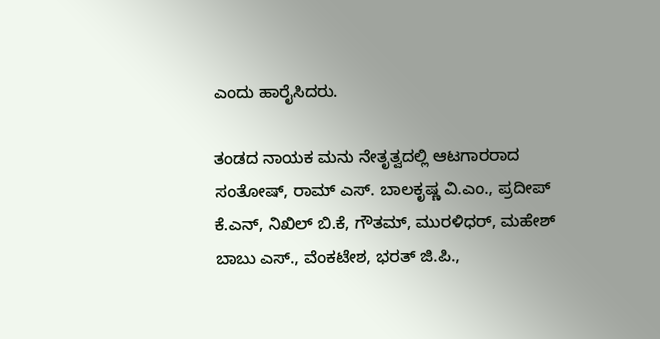ಎಂದು ಹಾರೈಸಿದರು.

ತಂಡದ ನಾಯಕ ಮನು ನೇತೃತ್ವದಲ್ಲಿ ಆಟಗಾರರಾದ ಸಂತೋಷ್, ರಾಮ್ ಎಸ್. ಬಾಲಕೃಷ್ಣ ವಿ.ಎಂ., ಪ್ರದೀಪ್ ಕೆ.ಎನ್, ನಿಖಿಲ್ ಬಿ.ಕೆ, ಗೌತಮ್, ಮುರಳಿಧರ್, ಮಹೇಶ್ ಬಾಬು ಎಸ್., ವೆಂಕಟೇಶ, ಭರತ್ ಜಿ.ಪಿ.,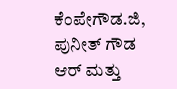ಕೆಂಪೇಗೌಡ.ಜಿ, ಪುನೀತ್ ಗೌಡ ಆರ್ ಮತ್ತು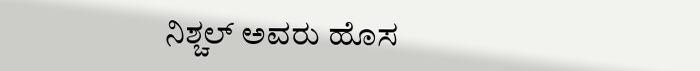ನಿಶ್ಚಲ್ ಅವರು ಹೊಸ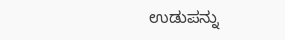ಉಡುಪನ್ನು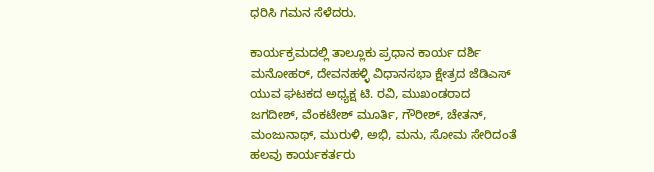ಧರಿಸಿ ಗಮನ ಸೆಳೆದರು.

ಕಾರ್ಯಕ್ರಮದಲ್ಲಿ ತಾಲ್ಲೂಕು ಪ್ರಧಾನ ಕಾರ್ಯ ದರ್ಶಿ ಮನೋಹ‌ರ್, ದೇವನಹಳ್ಳಿ ವಿಧಾನಸಭಾ ಕ್ಷೇತ್ರದ ಜೆಡಿಎಸ್ ಯುವ ಘಟಕದ ಅಧ್ಯಕ್ಷ ಟಿ. ರವಿ, ಮುಖಂಡರಾದ ಜಗದೀಶ್, ವೆಂಕಟೇಶ್ ಮೂರ್ತಿ, ಗೌರೀಶ್, ಚೇತನ್, ಮಂಜುನಾಥ್, ಮುರುಳಿ, ಅಭಿ, ಮನು, ಸೋಮ ಸೇರಿದಂತೆ ಹಲವು ಕಾರ್ಯಕರ್ತರು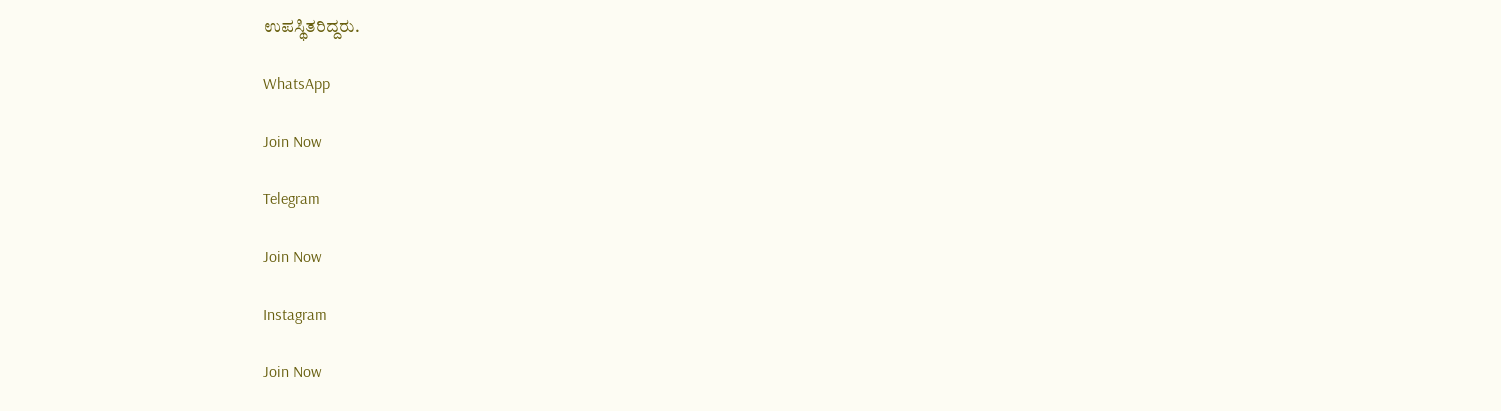ಉಪಸ್ಥಿತರಿದ್ದರು.

WhatsApp

Join Now

Telegram

Join Now

Instagram

Join Now